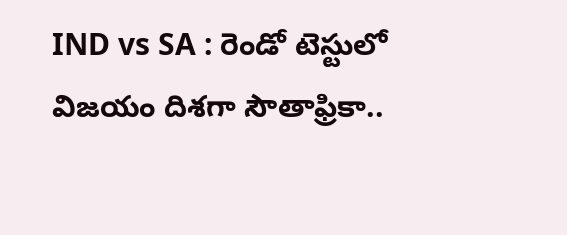IND vs SA : రెండో టెస్టులో విజయం దిశగా సౌతాఫ్రికా..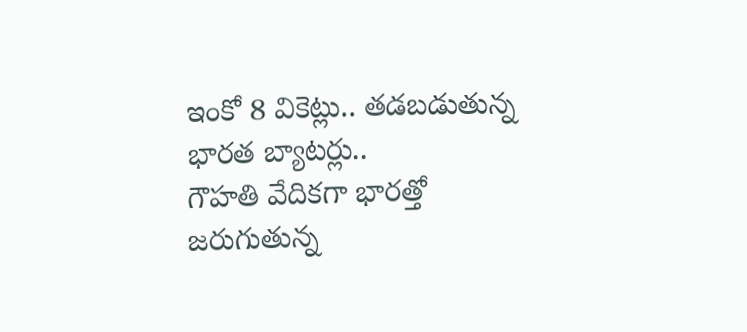ఇంకో 8 వికెట్లు.. తడబడుతున్న భారత బ్యాటర్లు..
గౌహతి వేదికగా భారత్తో జరుగుతున్న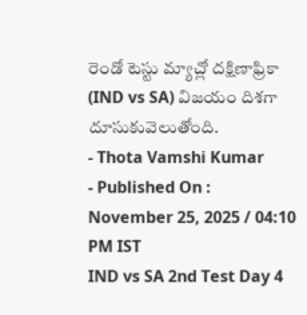రెండో టెస్టు మ్యాచ్లో దక్షిణాఫ్రికా (IND vs SA) విజయం దిశగా దూసుకువెలుతోంది.
- Thota Vamshi Kumar
- Published On : November 25, 2025 / 04:10 PM IST
IND vs SA 2nd Test Day 4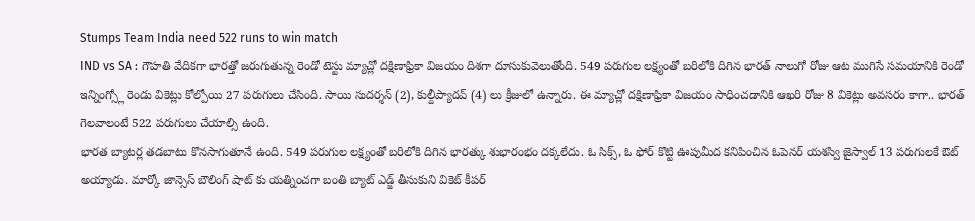Stumps Team India need 522 runs to win match
IND vs SA : గౌహతి వేదికగా భారత్తో జరుగుతున్న రెండో టెస్టు మ్యాచ్లో దక్షిణాఫ్రికా విజయం దిశగా దూసుకువెలుతోంది. 549 పరుగుల లక్ష్యంతో బరిలోకి దిగిన భారత్ నాలుగో రోజు ఆట ముగిసే సమయానికి రెండో ఇన్నింగ్స్లో రెండు వికెట్లు కోల్పోయి 27 పరుగులు చేసింది. సాయి సుదర్శన్ (2), కుల్దీప్యాదవ్ (4) లు క్రీజులో ఉన్నారు. ఈ మ్యాచ్లో దక్షిణాఫ్రికా విజయం సాధించడానికి ఆఖరి రోజు 8 వికెట్లు అవసరం కాగా.. భారత్ గెలవాలంటే 522 పరుగులు చేయాల్సి ఉంది.
భారత బ్యాటర్ల తడబాటు కొనసాగుతూనే ఉంది. 549 పరుగుల లక్ష్యంతో బరిలోకి దిగిన భారత్కు శుభారంభం దక్కలేదు. ఓ సిక్స్, ఓ ఫోర్ కొట్టి ఊపుమీద కనిపించిన ఓపెనర్ యశస్వి జైస్వాల్ 13 పరుగులకే ఔట్ అయ్యాడు. మార్కో జాన్సెస్ బౌలింగ్ షాట్ కు యత్నించగా బంతి బ్యాట్ ఎడ్జ్ తీసుకుని వికెట్ కీపర్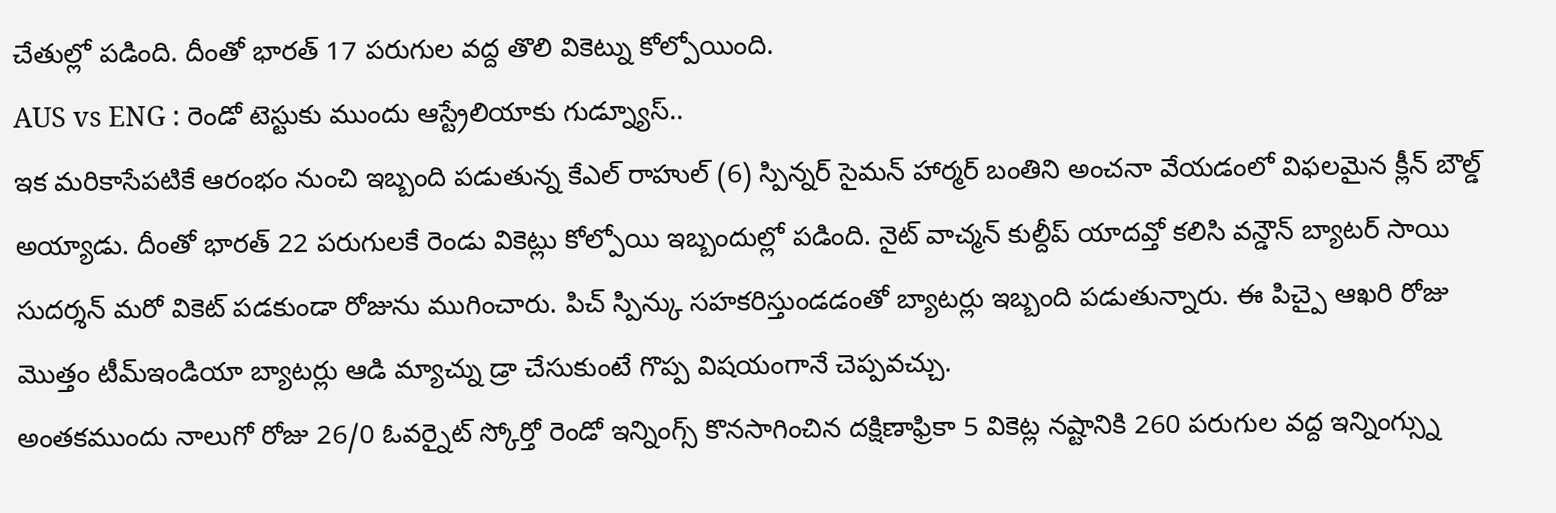చేతుల్లో పడింది. దీంతో భారత్ 17 పరుగుల వద్ద తొలి వికెట్ను కోల్పోయింది.
AUS vs ENG : రెండో టెస్టుకు ముందు ఆస్ట్రేలియాకు గుడ్న్యూస్..
ఇక మరికాసేపటికే ఆరంభం నుంచి ఇబ్బంది పడుతున్న కేఎల్ రాహుల్ (6) స్పిన్నర్ సైమన్ హార్మర్ బంతిని అంచనా వేయడంలో విఫలమైన క్లీన్ బౌల్డ్ అయ్యాడు. దీంతో భారత్ 22 పరుగులకే రెండు వికెట్లు కోల్పోయి ఇబ్బందుల్లో పడింది. నైట్ వాచ్మన్ కుల్దీప్ యాదవ్తో కలిసి వన్డౌన్ బ్యాటర్ సాయి సుదర్శన్ మరో వికెట్ పడకుండా రోజును ముగించారు. పిచ్ స్పిన్కు సహకరిస్తుండడంతో బ్యాటర్లు ఇబ్బంది పడుతున్నారు. ఈ పిచ్పై ఆఖరి రోజు మొత్తం టీమ్ఇండియా బ్యాటర్లు ఆడి మ్యాచ్ను డ్రా చేసుకుంటే గొప్ప విషయంగానే చెప్పవచ్చు.
అంతకముందు నాలుగో రోజు 26/0 ఓవర్నైట్ స్కోర్తో రెండో ఇన్నింగ్స్ కొనసాగించిన దక్షిణాఫ్రికా 5 వికెట్ల నష్టానికి 260 పరుగుల వద్ద ఇన్నింగ్స్ను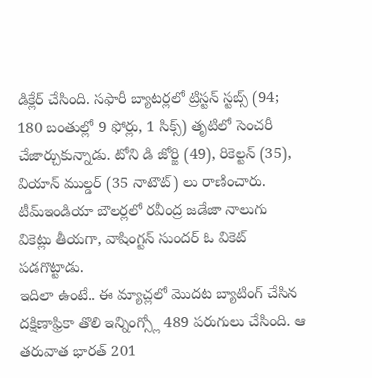డిక్లేర్ చేసింది. సఫారీ బ్యాటర్లలో ట్రిస్టన్ స్టబ్స్ (94; 180 బంతుల్లో 9 ఫోర్లు, 1 సిక్స్) తృటిలో సెంచరీ చేజార్చుకున్నాడు. టోని డి జోర్జి (49), రికెల్టన్ (35), వియాన్ ముల్డర్ (35 నాటౌట్) లు రాణించారు. టీమ్ఇండియా బౌలర్లలో రవీంద్ర జడేజా నాలుగు వికెట్లు తీయగా, వాషింగ్టన్ సుందర్ ఓ వికెట్ పడగొట్టాడు.
ఇదిలా ఉంటే.. ఈ మ్యాచ్లలో మొదట బ్యాటింగ్ చేసిన దక్షిణాఫ్రికా తొలి ఇన్నింగ్స్లో 489 పరుగులు చేసింది. ఆ తరువాత భారత్ 201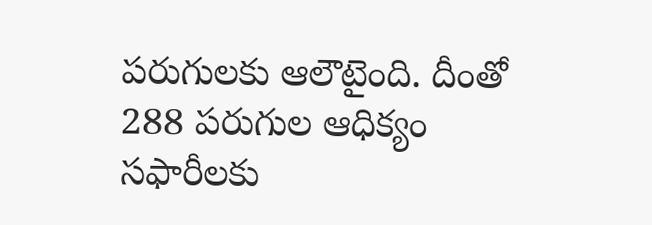పరుగులకు ఆలౌటైంది. దీంతో 288 పరుగుల ఆధిక్యం సఫారీలకు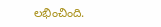లభించింది.